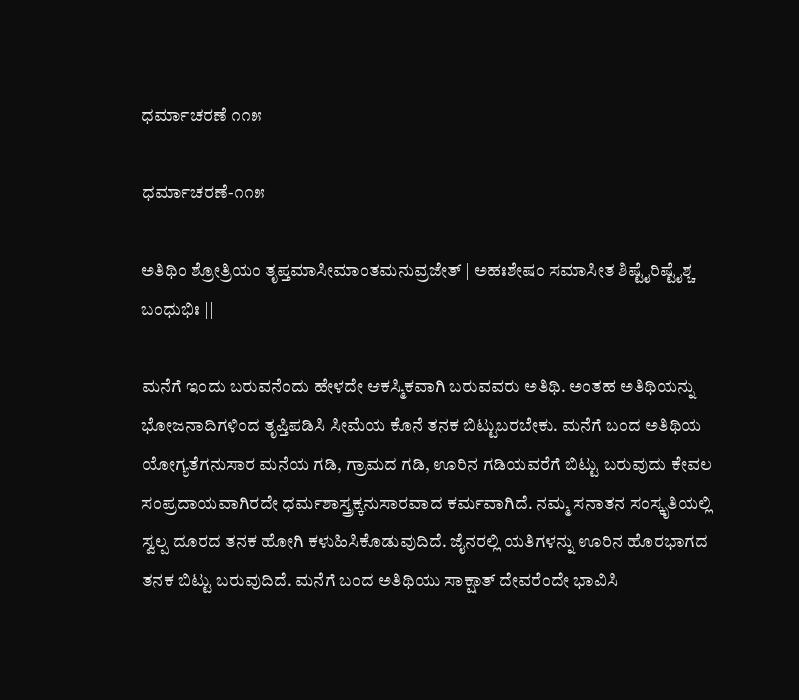ಧರ್ಮಾಚರಣೆ ೧೧೫

ಧರ್ಮಾಚರಣೆ-೧೧೫

ಅತಿಥಿಂ ಶ್ರೋತ್ರಿಯಂ ತೃಪ್ತಮಾಸೀಮಾಂತಮನುವ್ರಜೇತ್ | ಅಹಃಶೇಷಂ ಸಮಾಸೀತ ಶಿಷ್ಟೈರಿಷ್ಟೈಶ್ಚ ಬಂಧುಭಿಃ ||

ಮನೆಗೆ ಇಂದು ಬರುವನೆಂದು ಹೇಳದೇ ಆಕಸ್ಮಿಕವಾಗಿ ಬರುವವರು ಅತಿಥಿ. ಅಂತಹ ಅತಿಥಿಯನ್ನು ಭೋಜನಾದಿಗಳಿಂದ ತೃಪ್ತಿಪಡಿಸಿ ಸೀಮೆಯ ಕೊನೆ ತನಕ ಬಿಟ್ಟುಬರಬೇಕು. ಮನೆಗೆ ಬಂದ ಅತಿಥಿಯ ಯೋಗ್ಯತೆಗನುಸಾರ ಮನೆಯ ಗಡಿ, ಗ್ರಾಮದ ಗಡಿ, ಊರಿನ ಗಡಿಯವರೆಗೆ ಬಿಟ್ಟು ಬರುವುದು ಕೇವಲ ಸಂಪ್ರದಾಯವಾಗಿರದೇ ಧರ್ಮಶಾಸ್ತ್ರಕ್ಕನುಸಾರವಾದ ಕರ್ಮವಾಗಿದೆ. ನಮ್ಮ ಸನಾತನ ಸಂಸ್ಕೃತಿಯಲ್ಲಿ ಸ್ವಲ್ಪ ದೂರದ ತನಕ ಹೋಗಿ ಕಳುಹಿಸಿಕೊಡುವುದಿದೆ. ಜೈನರಲ್ಲಿ ಯತಿಗಳನ್ನು ಊರಿನ ಹೊರಭಾಗದ ತನಕ ಬಿಟ್ಟು ಬರುವುದಿದೆ. ಮನೆಗೆ ಬಂದ ಅತಿಥಿಯು ಸಾಕ್ಷಾತ್ ದೇವರೆಂದೇ ಭಾವಿಸಿ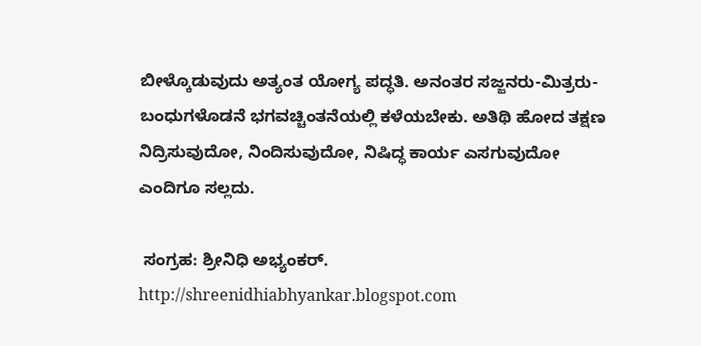ಬೀಳ್ಕೊಡುವುದು ಅತ್ಯಂತ ಯೋಗ್ಯ ಪದ್ಧತಿ. ಅನಂತರ ಸಜ್ಜನರು-ಮಿತ್ರರು-ಬಂಧುಗಳೊಡನೆ ಭಗವಚ್ಚಿಂತನೆಯಲ್ಲಿ ಕಳೆಯಬೇಕು. ಅತಿಥಿ ಹೋದ ತಕ್ಷಣ ನಿದ್ರಿಸುವುದೋ, ನಿಂದಿಸುವುದೋ, ನಿಷಿದ್ಧ ಕಾರ್ಯ ಎಸಗುವುದೋ ಎಂದಿಗೂ ಸಲ್ಲದು.

 ಸಂಗ್ರಹ: ಶ್ರೀನಿಧಿ ಅಭ್ಯಂಕರ್.
http://shreenidhiabhyankar.blogspot.com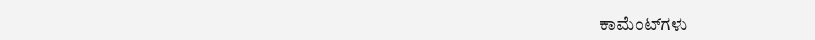ಕಾಮೆಂಟ್‌ಗಳು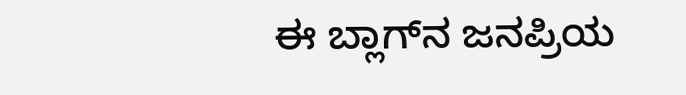ಈ ಬ್ಲಾಗ್‌ನ ಜನಪ್ರಿಯ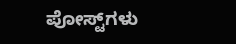ಪೋಸ್ಟ್‌ಗಳು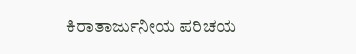ಕಿರಾತಾರ್ಜುನೀಯ ಪರಿಚಯ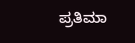ಪ್ರತಿಮಾ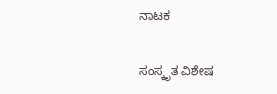ನಾಟಕ

ಸಂಸ್ಕೃತ ವಿಶೇಷ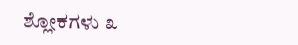ಶ್ಲೋಕಗಳು ೩